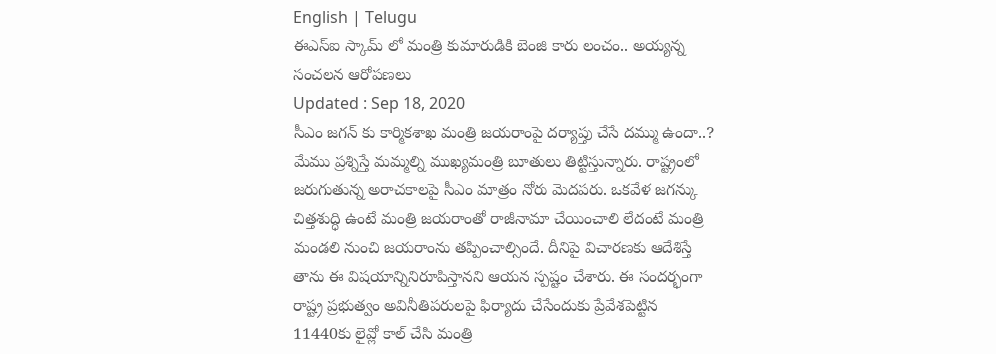English | Telugu
ఈఎస్ఐ స్కామ్ లో మంత్రి కుమారుడికి బెంజి కారు లంచం.. అయ్యన్న సంచలన ఆరోపణలు
Updated : Sep 18, 2020
సీఎం జగన్ కు కార్మికశాఖ మంత్రి జయరాంపై దర్యాప్తు చేసే దమ్ము ఉందా..? మేము ప్రశ్నిస్తే మమ్మల్ని ముఖ్యమంత్రి బూతులు తిట్టిస్తున్నారు. రాష్ట్రంలో జరుగుతున్న అరాచకాలపై సీఎం మాత్రం నోరు మెదపరు. ఒకవేళ జగన్కు చిత్తశుద్ధి ఉంటే మంత్రి జయరాంతో రాజీనామా చేయించాలి లేదంటే మంత్రి మండలి నుంచి జయరాంను తప్పించాల్సిందే. దీనిపై విచారణకు ఆదేశిస్తే తాను ఈ విషయాన్నినిరూపిస్తానని ఆయన స్పష్టం చేశారు. ఈ సందర్భంగా రాష్ట్ర ప్రభుత్వం అవినీతిపరులపై ఫిర్యాదు చేసేందుకు ప్రేవేశపెట్టిన 11440కు లైవ్లో కాల్ చేసి మంత్రి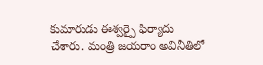కుమారుడు ఈశ్వర్పై ఫిర్యాదు చేశారు. మంత్రి జయరాం అవినీతిలో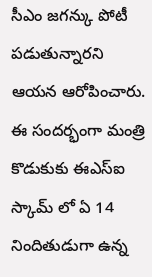సీఎం జగన్కు పోటీ పడుతున్నారని ఆయన ఆరోపించారు. ఈ సందర్భంగా మంత్రి కొడుకుకు ఈఎస్ఐ స్కామ్ లో ఏ 14 నిందితుడుగా ఉన్న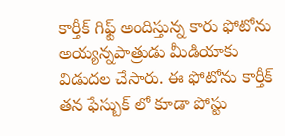కార్తీక్ గిఫ్ట్ అందిస్తున్న కారు ఫోటోను అయ్యన్నపాత్రుడు మీడియాకు విడుదల చేసారు. ఈ ఫోటోను కార్తీక్ తన ఫేస్బుక్ లో కూడా పోస్టు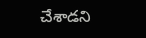చేశాడని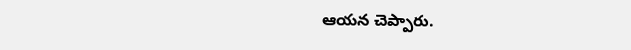ఆయన చెప్పారు.